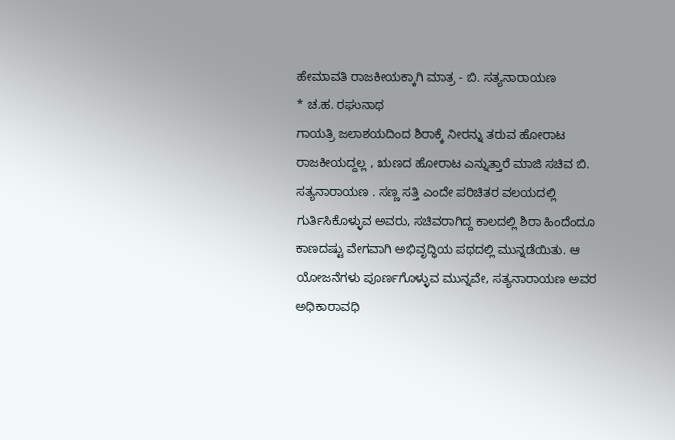ಹೇಮಾವತಿ ರಾಜಕೀಯಕ್ಕಾಗಿ ಮಾತ್ರ - ಬಿ. ಸತ್ಯನಾರಾಯಣ
* ಚ.ಹ. ರಘುನಾಥ
ಗಾಯತ್ರಿ ಜಲಾಶಯದಿಂದ ಶಿರಾಕ್ಕೆ ನೀರನ್ನು ತರುವ ಹೋರಾಟ ರಾಜಕೀಯದ್ದಲ್ಲ , ಋಣದ ಹೋರಾಟ ಎನ್ನುತ್ತಾರೆ ಮಾಜಿ ಸಚಿವ ಬಿ. ಸತ್ಯನಾರಾಯಣ . ಸಣ್ಣ ಸತ್ತಿ ಎಂದೇ ಪರಿಚಿತರ ವಲಯದಲ್ಲಿ ಗುರ್ತಿಸಿಕೊಳ್ಳುವ ಅವರು, ಸಚಿವರಾಗಿದ್ದ ಕಾಲದಲ್ಲಿ ಶಿರಾ ಹಿಂದೆಂದೂ ಕಾಣದಷ್ಟು ವೇಗವಾಗಿ ಅಭಿವೃದ್ಧಿಯ ಪಥದಲ್ಲಿ ಮುನ್ನಡೆಯಿತು. ಆ ಯೋಜನೆಗಳು ಪೂರ್ಣಗೊಳ್ಳುವ ಮುನ್ನವೇ, ಸತ್ಯನಾರಾಯಣ ಅವರ ಅಧಿಕಾರಾವಧಿ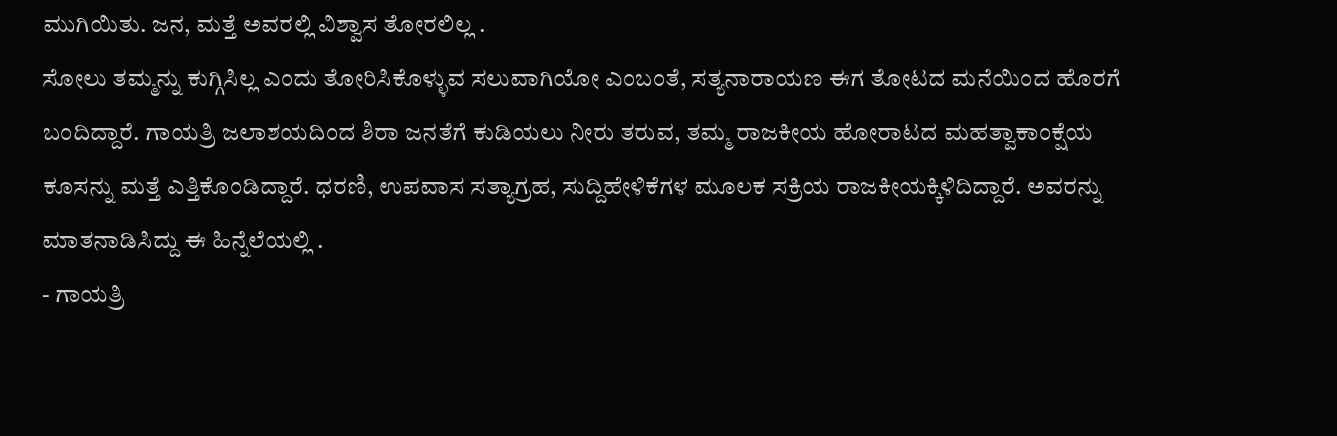ಮುಗಿಯಿತು. ಜನ, ಮತ್ತೆ ಅವರಲ್ಲಿ ವಿಶ್ವಾಸ ತೋರಲಿಲ್ಲ .
ಸೋಲು ತಮ್ಮನ್ನು ಕುಗ್ಗಿಸಿಲ್ಲ ಎಂದು ತೋರಿಸಿಕೊಳ್ಳುವ ಸಲುವಾಗಿಯೋ ಎಂಬಂತೆ, ಸತ್ಯನಾರಾಯಣ ಈಗ ತೋಟದ ಮನೆಯಿಂದ ಹೊರಗೆ ಬಂದಿದ್ದಾರೆ. ಗಾಯತ್ರಿ ಜಲಾಶಯದಿಂದ ಶಿರಾ ಜನತೆಗೆ ಕುಡಿಯಲು ನೀರು ತರುವ, ತಮ್ಮ ರಾಜಕೀಯ ಹೋರಾಟದ ಮಹತ್ವಾಕಾಂಕ್ಷೆಯ ಕೂಸನ್ನು ಮತ್ತೆ ಎತ್ತಿಕೊಂಡಿದ್ದಾರೆ. ಧರಣಿ, ಉಪವಾಸ ಸತ್ಯಾಗ್ರಹ, ಸುದ್ದಿಹೇಳಿಕೆಗಳ ಮೂಲಕ ಸಕ್ರಿಯ ರಾಜಕೀಯಕ್ಕಿಳಿದಿದ್ದಾರೆ. ಅವರನ್ನು ಮಾತನಾಡಿಸಿದ್ದು ಈ ಹಿನ್ನೆಲೆಯಲ್ಲಿ .
- ಗಾಯತ್ರಿ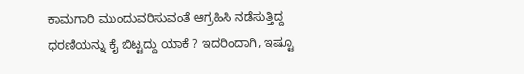ಕಾಮಗಾರಿ ಮುಂದುವರಿಸುವಂತೆ ಆಗ್ರಹಿಸಿ ನಡೆಸುತ್ತಿದ್ದ ಧರಣಿಯನ್ನು ಕೈ ಬಿಟ್ಟದ್ದು ಯಾಕೆ ? ಇದರಿಂದಾಗಿ, ಇಷ್ಟೂ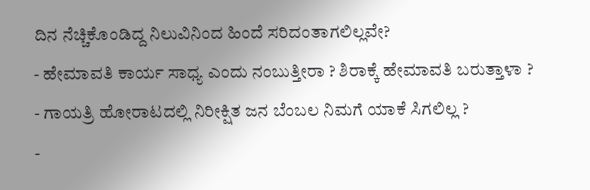ದಿನ ನೆಚ್ಚಿಕೊಂಡಿದ್ದ ನಿಲುವಿನಿಂದ ಹಿಂದೆ ಸರಿದಂತಾಗಲಿಲ್ಲವೇ?
- ಹೇಮಾವತಿ ಕಾರ್ಯ ಸಾಧ್ಯ ಎಂದು ನಂಬುತ್ತೀರಾ ? ಶಿರಾಕ್ಕೆ ಹೇಮಾವತಿ ಬರುತ್ತಾಳಾ ?
- ಗಾಯತ್ರಿ ಹೋರಾಟದಲ್ಲಿ ನಿರೀಕ್ಷಿತ ಜನ ಬೆಂಬಲ ನಿಮಗೆ ಯಾಕೆ ಸಿಗಲಿಲ್ಲ ?
-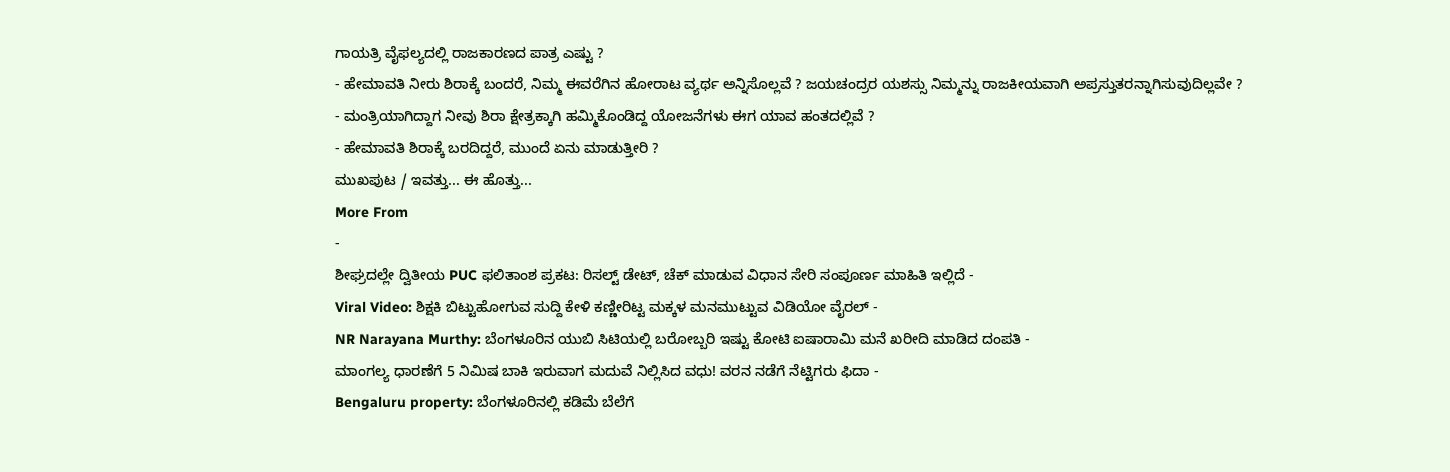ಗಾಯತ್ರಿ ವೈಫಲ್ಯದಲ್ಲಿ ರಾಜಕಾರಣದ ಪಾತ್ರ ಎಷ್ಟು ?
- ಹೇಮಾವತಿ ನೀರು ಶಿರಾಕ್ಕೆ ಬಂದರೆ, ನಿಮ್ಮ ಈವರೆಗಿನ ಹೋರಾಟ ವ್ಯರ್ಥ ಅನ್ನಿಸೊಲ್ಲವೆ ? ಜಯಚಂದ್ರರ ಯಶಸ್ಸು ನಿಮ್ಮನ್ನು ರಾಜಕೀಯವಾಗಿ ಅಪ್ರಸ್ತುತರನ್ನಾಗಿಸುವುದಿಲ್ಲವೇ ?
- ಮಂತ್ರಿಯಾಗಿದ್ದಾಗ ನೀವು ಶಿರಾ ಕ್ಷೇತ್ರಕ್ಕಾಗಿ ಹಮ್ಮಿಕೊಂಡಿದ್ದ ಯೋಜನೆಗಳು ಈಗ ಯಾವ ಹಂತದಲ್ಲಿವೆ ?
- ಹೇಮಾವತಿ ಶಿರಾಕ್ಕೆ ಬರದಿದ್ದರೆ, ಮುಂದೆ ಏನು ಮಾಡುತ್ತೀರಿ ?
ಮುಖಪುಟ / ಇವತ್ತು... ಈ ಹೊತ್ತು...
More From
-
ಶೀಘ್ರದಲ್ಲೇ ದ್ವಿತೀಯ PUC ಫಲಿತಾಂಶ ಪ್ರಕಟ: ರಿಸಲ್ಟ್ ಡೇಟ್, ಚೆಕ್ ಮಾಡುವ ವಿಧಾನ ಸೇರಿ ಸಂಪೂರ್ಣ ಮಾಹಿತಿ ಇಲ್ಲಿದೆ -
Viral Video: ಶಿಕ್ಷಕಿ ಬಿಟ್ಟುಹೋಗುವ ಸುದ್ದಿ ಕೇಳಿ ಕಣ್ಣೀರಿಟ್ಟ ಮಕ್ಕಳ ಮನಮುಟ್ಟುವ ವಿಡಿಯೋ ವೈರಲ್ -
NR Narayana Murthy: ಬೆಂಗಳೂರಿನ ಯುಬಿ ಸಿಟಿಯಲ್ಲಿ ಬರೋಬ್ಬರಿ ಇಷ್ಟು ಕೋಟಿ ಐಷಾರಾಮಿ ಮನೆ ಖರೀದಿ ಮಾಡಿದ ದಂಪತಿ -
ಮಾಂಗಲ್ಯ ಧಾರಣೆಗೆ 5 ನಿಮಿಷ ಬಾಕಿ ಇರುವಾಗ ಮದುವೆ ನಿಲ್ಲಿಸಿದ ವಧು! ವರನ ನಡೆಗೆ ನೆಟ್ಟಿಗರು ಫಿದಾ -
Bengaluru property: ಬೆಂಗಳೂರಿನಲ್ಲಿ ಕಡಿಮೆ ಬೆಲೆಗೆ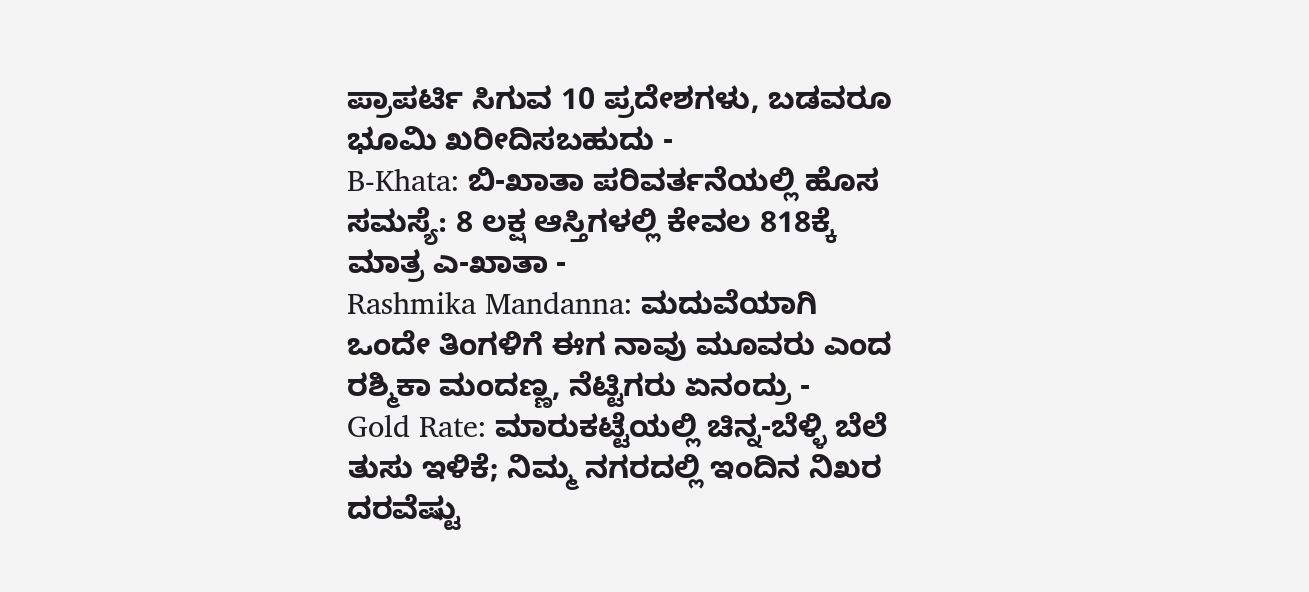ಪ್ರಾಪರ್ಟಿ ಸಿಗುವ 10 ಪ್ರದೇಶಗಳು, ಬಡವರೂ ಭೂಮಿ ಖರೀದಿಸಬಹುದು -
B-Khata: ಬಿ-ಖಾತಾ ಪರಿವರ್ತನೆಯಲ್ಲಿ ಹೊಸ ಸಮಸ್ಯೆ: 8 ಲಕ್ಷ ಆಸ್ತಿಗಳಲ್ಲಿ ಕೇವಲ 818ಕ್ಕೆ ಮಾತ್ರ ಎ-ಖಾತಾ -
Rashmika Mandanna: ಮದುವೆಯಾಗಿ ಒಂದೇ ತಿಂಗಳಿಗೆ ಈಗ ನಾವು ಮೂವರು ಎಂದ ರಶ್ಮಿಕಾ ಮಂದಣ್ಣ, ನೆಟ್ಟಿಗರು ಏನಂದ್ರು -
Gold Rate: ಮಾರುಕಟ್ಟೆಯಲ್ಲಿ ಚಿನ್ನ-ಬೆಳ್ಳಿ ಬೆಲೆ ತುಸು ಇಳಿಕೆ; ನಿಮ್ಮ ನಗರದಲ್ಲಿ ಇಂದಿನ ನಿಖರ ದರವೆಷ್ಟು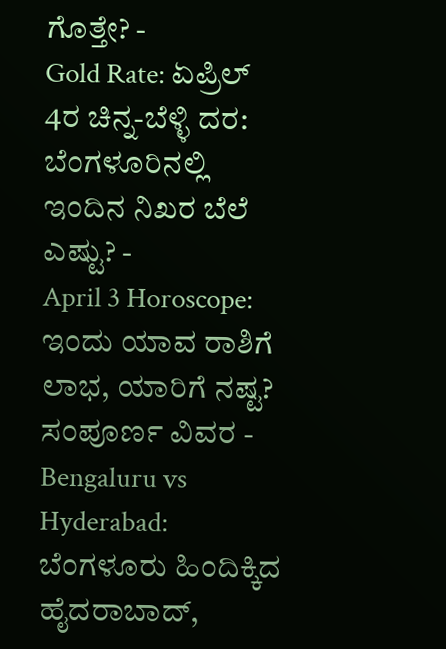ಗೊತ್ತೇ? -
Gold Rate: ಏಪ್ರಿಲ್ 4ರ ಚಿನ್ನ-ಬೆಳ್ಳಿ ದರ: ಬೆಂಗಳೂರಿನಲ್ಲಿ ಇಂದಿನ ನಿಖರ ಬೆಲೆ ಎಷ್ಟು? -
April 3 Horoscope: ಇಂದು ಯಾವ ರಾಶಿಗೆ ಲಾಭ, ಯಾರಿಗೆ ನಷ್ಟ? ಸಂಪೂರ್ಣ ವಿವರ -
Bengaluru vs Hyderabad: ಬೆಂಗಳೂರು ಹಿಂದಿಕ್ಕಿದ ಹೈದರಾಬಾದ್,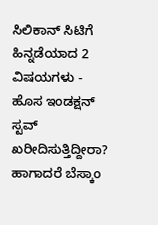ಸಿಲಿಕಾನ್ ಸಿಟಿಗೆ ಹಿನ್ನಡೆಯಾದ 2 ವಿಷಯಗಳು -
ಹೊಸ ಇಂಡಕ್ಷನ್ ಸ್ಟವ್ ಖರೀದಿಸುತ್ತಿದ್ದೀರಾ? ಹಾಗಾದರೆ ಬೆಸ್ಕಾಂ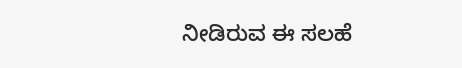ನೀಡಿರುವ ಈ ಸಲಹೆ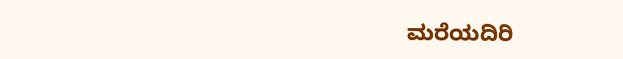ಮರೆಯದಿರಿ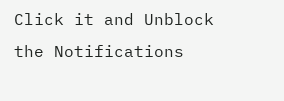Click it and Unblock the Notifications